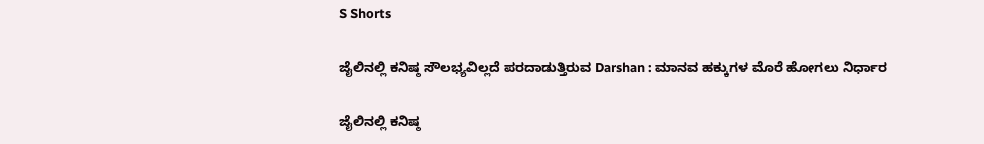S Shorts

ಜೈಲಿನಲ್ಲಿ ಕನಿಷ್ಠ ಸೌಲಭ್ಯವಿಲ್ಲದೆ ಪರದಾಡುತ್ತಿರುವ Darshan : ಮಾನವ ಹಕ್ಕುಗಳ ಮೊರೆ ಹೋಗಲು ನಿರ್ಧಾರ

ಜೈಲಿನಲ್ಲಿ ಕನಿಷ್ಠ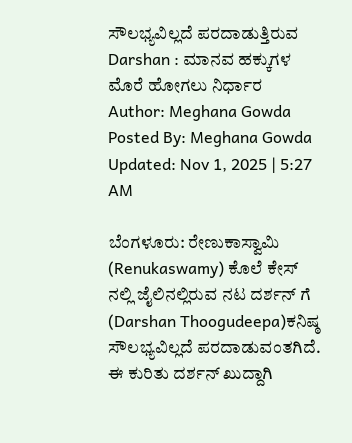ಸೌಲಭ್ಯವಿಲ್ಲದೆ ಪರದಾಡುತ್ತಿರುವ Darshan : ಮಾನವ ಹಕ್ಕುಗಳ ಮೊರೆ ಹೋಗಲು ನಿರ್ಧಾರ
Author: Meghana Gowda
Posted By: Meghana Gowda
Updated: Nov 1, 2025 | 5:27 AM

ಬೆಂಗಳೂರು: ರೇಣುಕಾಸ್ವಾಮಿ (Renukaswamy) ಕೊಲೆ ಕೇಸ್‌ ನಲ್ಲಿ ಜೈಲಿನಲ್ಲಿರುವ ನಟ ದರ್ಶನ್‌ ಗೆ (Darshan Thoogudeepa)ಕನಿಷ್ಠ ಸೌಲಭ್ಯವಿಲ್ಲದೆ ಪರದಾಡುವಂತಗಿದೆ. ಈ ಕುರಿತು ದರ್ಶನ್‌ ಖುದ್ದಾಗಿ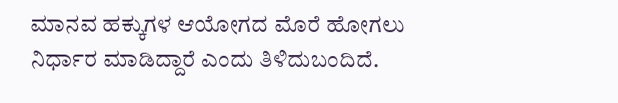ಮಾನವ ಹಕ್ಕುಗಳ ಆಯೋಗದ ಮೊರೆ ಹೋಗಲು ನಿರ್ಧಾರ‌ ಮಾಡಿದ್ದಾರೆ ಎಂದು ತಿಳಿದುಬಂದಿದೆ.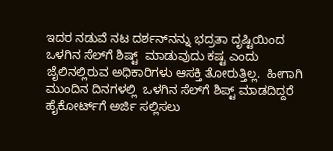ಇದರ ನಡುವೆ ನಟ ದರ್ಶನ್‌ನನ್ನು ಭದ್ರತಾ ದೃಷ್ಟಿಯಿಂದ  ಒಳಗಿನ ಸೆಲ್‌ಗೆ ಶಿಷ್ಟ್‌  ಮಾಡುವುದು ಕಷ್ಟ ಎಂದು ಜೈಲಿನಲ್ಲಿರುವ ಅಧಿಕಾರಿಗಳು ಆಸಕ್ತಿ ತೋರುತ್ತಿಲ್ಲ.  ಹೀಗಾಗಿ ಮುಂದಿನ ದಿನಗಳಲ್ಲಿ  ಒಳಗಿನ ಸೆಲ್‌ಗೆ ಶಿಪ್ಟ್‌ ಮಾಡದಿದ್ದರೆ ಹೈಕೋರ್ಟ್‌ಗೆ ಅರ್ಜಿ ಸಲ್ಲಿಸಲು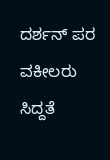ದರ್ಶನ್‌ ಪರ ವಕೀಲರು ಸಿದ್ದತೆ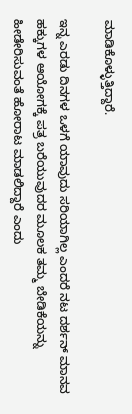ಮಾಡಿಕೊಳ್ಳುತ್ತಿದ್ದಾರೆ.

ಇನ್ನ ಎರಡು ದಿನಗಳ ಒಳಗೆ ಯಾವುದು ಸರಿಯಾಗಿಲ್ಲ ಎಂದರೆ ನಟ ದರ್ಶನ್‌ ಮಾನವ ಹಕ್ಕುಗಳ ಆಯೋಗಕ್ಕೆ ಪತ್ರ ಬರೆಯುವುದರ ಮೂಲಕ ತಮ್ಮ ಬೇಡಿಕೆಯನ್ನು ಹೀಡೇರಿಸುವಂತೆ ಹೋರಾಟ ಮಾಡಲಿದ್ದಾರೆ ಎಂದು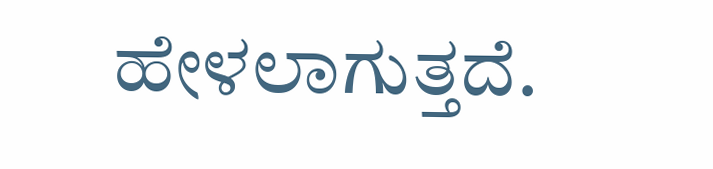ಹೇಳಲಾಗುತ್ತದೆ.